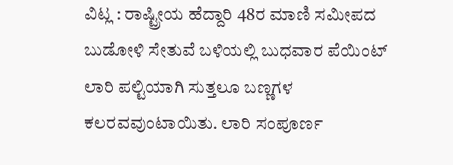ವಿಟ್ಲ : ರಾಷ್ಟ್ರೀಯ ಹೆದ್ದಾರಿ 48ರ ಮಾಣಿ ಸಮೀಪದ ಬುಡೋಳಿ ಸೇತುವೆ ಬಳಿಯಲ್ಲಿ ಬುಧವಾರ ಪೆಯಿಂಟ್ ಲಾರಿ ಪಲ್ಟಿಯಾಗಿ ಸುತ್ತಲೂ ಬಣ್ಣಗಳ ಕಲರವವುಂಟಾಯಿತು. ಲಾರಿ ಸಂಪೂರ್ಣ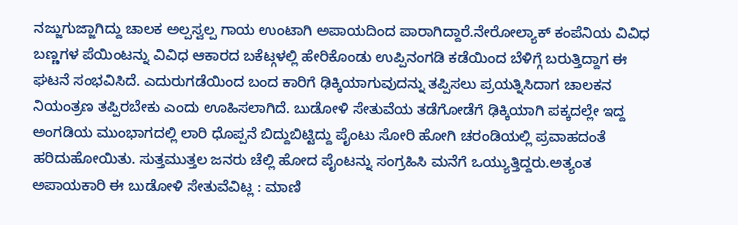ನಜ್ಜುಗುಜ್ಜಾಗಿದ್ದು ಚಾಲಕ ಅಲ್ಪಸ್ವಲ್ಪ ಗಾಯ ಉಂಟಾಗಿ ಅಪಾಯದಿಂದ ಪಾರಾಗಿದ್ದಾರೆ.ನೇರೋಲ್ಯಾಕ್ ಕಂಪೆನಿಯ ವಿವಿಧ ಬಣ್ಣಗಳ ಪೆಯಿಂಟನ್ನು ವಿವಿಧ ಆಕಾರದ ಬಕೆಟ್ಗಳಲ್ಲಿ ಹೇರಿಕೊಂಡು ಉಪ್ಪಿನಂಗಡಿ ಕಡೆಯಿಂದ ಬೆಳಿಗ್ಗೆ ಬರುತ್ತಿದ್ದಾಗ ಈ ಘಟನೆ ಸಂಭವಿಸಿದೆ. ಎದುರುಗಡೆಯಿಂದ ಬಂದ ಕಾರಿಗೆ ಢಿಕ್ಕಿಯಾಗುವುದನ್ನು ತಪ್ಪಿಸಲು ಪ್ರಯತ್ನಿಸಿದಾಗ ಚಾಲಕನ ನಿಯಂತ್ರಣ ತಪ್ಪಿರಬೇಕು ಎಂದು ಊಹಿಸಲಾಗಿದೆ. ಬುಡೋಳಿ ಸೇತುವೆಯ ತಡೆಗೋಡೆಗೆ ಢಿಕ್ಕಿಯಾಗಿ ಪಕ್ಕದಲ್ಲೇ ಇದ್ದ ಅಂಗಡಿಯ ಮುಂಭಾಗದಲ್ಲಿ ಲಾರಿ ಧೊಪ್ಪನೆ ಬಿದ್ದುಬಿಟ್ಟಿದ್ದು ಪೈಂಟು ಸೋರಿ ಹೋಗಿ ಚರಂಡಿಯಲ್ಲಿ ಪ್ರವಾಹದಂತೆ ಹರಿದುಹೋಯಿತು. ಸುತ್ತಮುತ್ತಲ ಜನರು ಚೆಲ್ಲಿ ಹೋದ ಪೈಂಟನ್ನು ಸಂಗ್ರಹಿಸಿ ಮನೆಗೆ ಒಯ್ಯುತ್ತಿದ್ದರು.ಅತ್ಯಂತ ಅಪಾಯಕಾರಿ ಈ ಬುಡೋಳಿ ಸೇತುವೆವಿಟ್ಲ : ಮಾಣಿ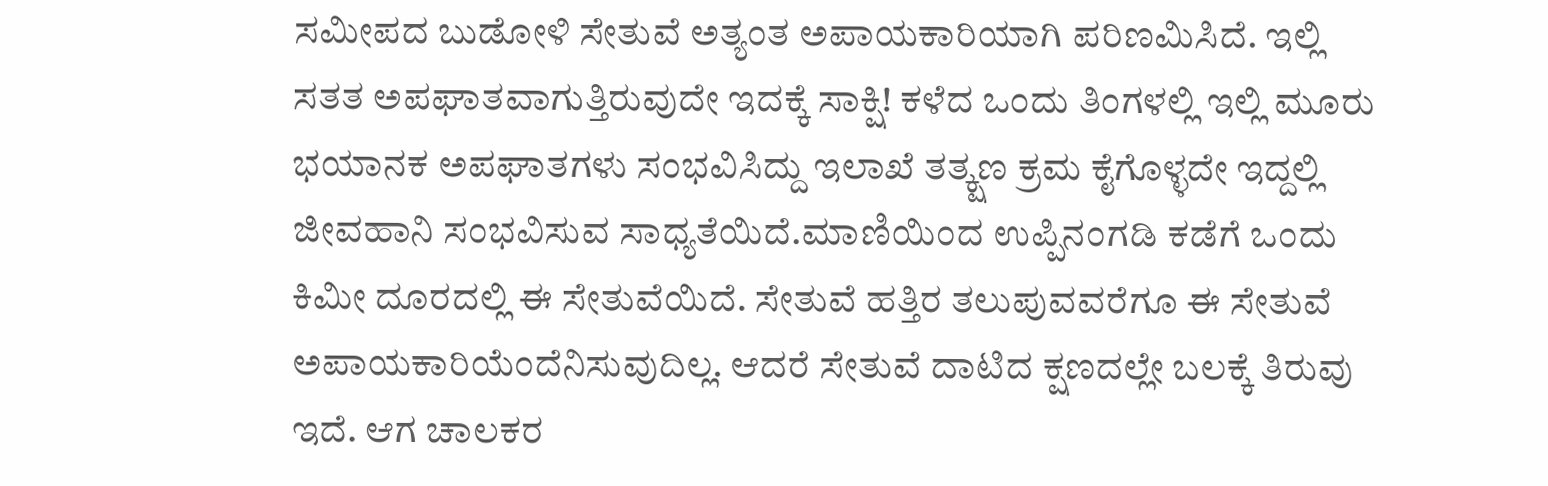ಸಮೀಪದ ಬುಡೋಳಿ ಸೇತುವೆ ಅತ್ಯಂತ ಅಪಾಯಕಾರಿಯಾಗಿ ಪರಿಣಮಿಸಿದೆ. ಇಲ್ಲಿ ಸತತ ಅಪಘಾತವಾಗುತ್ತಿರುವುದೇ ಇದಕ್ಕೆ ಸಾಕ್ಷಿ! ಕಳೆದ ಒಂದು ತಿಂಗಳಲ್ಲಿ ಇಲ್ಲಿ ಮೂರು ಭಯಾನಕ ಅಪಘಾತಗಳು ಸಂಭವಿಸಿದ್ದು ಇಲಾಖೆ ತತ್ಕ್ಷಣ ಕ್ರಮ ಕೈಗೊಳ್ಳದೇ ಇದ್ದಲ್ಲಿ ಜೀವಹಾನಿ ಸಂಭವಿಸುವ ಸಾಧ್ಯತೆಯಿದೆ.ಮಾಣಿಯಿಂದ ಉಪ್ಪಿನಂಗಡಿ ಕಡೆಗೆ ಒಂದು ಕಿಮೀ ದೂರದಲ್ಲಿ ಈ ಸೇತುವೆಯಿದೆ. ಸೇತುವೆ ಹತ್ತಿರ ತಲುಪುವವರೆಗೂ ಈ ಸೇತುವೆ ಅಪಾಯಕಾರಿಯೆಂದೆನಿಸುವುದಿಲ್ಲ. ಆದರೆ ಸೇತುವೆ ದಾಟಿದ ಕ್ಷಣದಲ್ಲೇ ಬಲಕ್ಕೆ ತಿರುವು ಇದೆ. ಆಗ ಚಾಲಕರ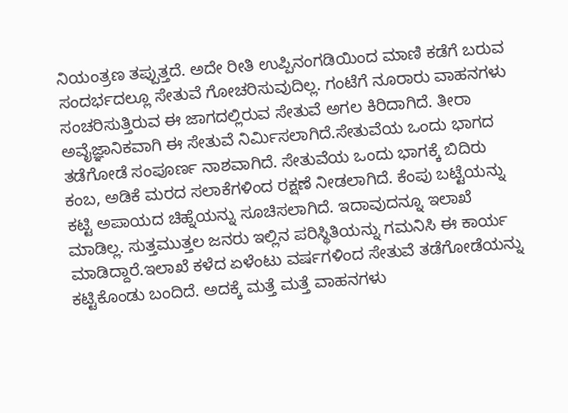ನಿಯಂತ್ರಣ ತಪ್ಪುತ್ತದೆ. ಅದೇ ರೀತಿ ಉಪ್ಪಿನಂಗಡಿಯಿಂದ ಮಾಣಿ ಕಡೆಗೆ ಬರುವ ಸಂದರ್ಭದಲ್ಲೂ ಸೇತುವೆ ಗೋಚರಿಸುವುದಿಲ್ಲ. ಗಂಟೆಗೆ ನೂರಾರು ವಾಹನಗಳು ಸಂಚರಿಸುತ್ತಿರುವ ಈ ಜಾಗದಲ್ಲಿರುವ ಸೇತುವೆ ಅಗಲ ಕಿರಿದಾಗಿದೆ. ತೀರಾ ಅವೈಜ್ಞಾನಿಕವಾಗಿ ಈ ಸೇತುವೆ ನಿರ್ಮಿಸಲಾಗಿದೆ.ಸೇತುವೆಯ ಒಂದು ಭಾಗದ ತಡೆಗೋಡೆ ಸಂಪೂರ್ಣ ನಾಶವಾಗಿದೆ. ಸೇತುವೆಯ ಒಂದು ಭಾಗಕ್ಕೆ ಬಿದಿರು ಕಂಬ, ಅಡಿಕೆ ಮರದ ಸಲಾಕೆಗಳಿಂದ ರಕ್ಷಣೆ ನೀಡಲಾಗಿದೆ. ಕೆಂಪು ಬಟ್ಟೆಯನ್ನು ಕಟ್ಟಿ ಅಪಾಯದ ಚಿಹ್ನೆಯನ್ನು ಸೂಚಿಸಲಾಗಿದೆ. ಇದಾವುದನ್ನೂ ಇಲಾಖೆ ಮಾಡಿಲ್ಲ. ಸುತ್ತಮುತ್ತಲ ಜನರು ಇಲ್ಲಿನ ಪರಿಸ್ಥಿತಿಯನ್ನು ಗಮನಿಸಿ ಈ ಕಾರ್ಯ ಮಾಡಿದ್ದಾರೆ.ಇಲಾಖೆ ಕಳೆದ ಏಳೆಂಟು ವರ್ಷಗಳಿಂದ ಸೇತುವೆ ತಡೆಗೋಡೆಯನ್ನು ಕಟ್ಟಿಕೊಂಡು ಬಂದಿದೆ. ಅದಕ್ಕೆ ಮತ್ತೆ ಮತ್ತೆ ವಾಹನಗಳು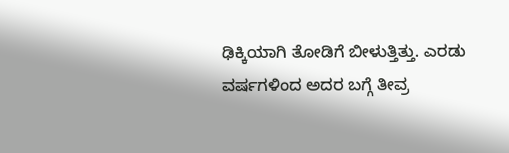ಢಿಕ್ಕಿಯಾಗಿ ತೋಡಿಗೆ ಬೀಳುತ್ತಿತ್ತು. ಎರಡು ವರ್ಷಗಳಿಂದ ಅದರ ಬಗ್ಗೆ ತೀವ್ರ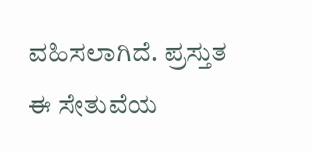ವಹಿಸಲಾಗಿದೆ. ಪ್ರಸ್ತುತ ಈ ಸೇತುವೆಯ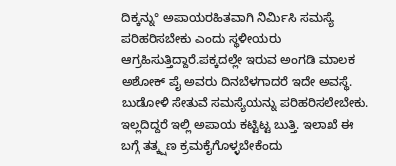ದಿಕ್ಕನ್ನು° ಅಪಾಯರಹಿತವಾಗಿ ನಿರ್ಮಿಸಿ ಸಮಸ್ಯೆ ಪರಿಹರಿಸಬೇಕು ಎಂದು ಸ್ಥಳೀಯರು ಆಗ್ರಹಿಸುತ್ತಿದ್ದಾರೆ.ಪಕ್ಕದಲ್ಲೇ ಇರುವ ಅಂಗಡಿ ಮಾಲಕ ಅಶೋಕ್ ಪೈ ಅವರು ದಿನಬೆಳಗಾದರೆ ಇದೇ ಅವಸ್ಥೆ. ಬುಡೋಳಿ ಸೇತುವೆ ಸಮಸ್ಯೆಯನ್ನು ಪರಿಹರಿಸಲೇಬೇಕು. ಇಲ್ಲದಿದ್ದರೆ ಇಲ್ಲಿ ಅಪಾಯ ಕಟ್ಟಿಟ್ಟ ಬುತ್ತಿ. ಇಲಾಖೆ ಈ ಬಗ್ಗೆ ತತ್ಕ್ಷಣ ಕ್ರಮಕೈಗೊಳ್ಳಬೇಕೆಂದು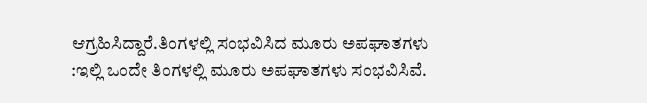ಆಗ್ರಹಿಸಿದ್ದಾರೆ.ತಿಂಗಳಲ್ಲಿ ಸಂಭವಿಸಿದ ಮೂರು ಅಪಘಾತಗಳು :ಇಲ್ಲಿ ಒಂದೇ ತಿಂಗಳಲ್ಲಿ ಮೂರು ಅಪಘಾತಗಳು ಸಂಭವಿಸಿವೆ.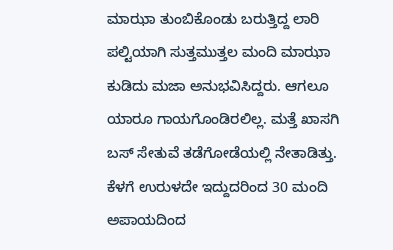ಮಾಝಾ ತುಂಬಿಕೊಂಡು ಬರುತ್ತಿದ್ದ ಲಾರಿ ಪಲ್ಟಿಯಾಗಿ ಸುತ್ತಮುತ್ತಲ ಮಂದಿ ಮಾಝಾ ಕುಡಿದು ಮಜಾ ಅನುಭವಿಸಿದ್ದರು. ಆಗಲೂ ಯಾರೂ ಗಾಯಗೊಂಡಿರಲಿಲ್ಲ. ಮತ್ತೆ ಖಾಸಗಿ ಬಸ್ ಸೇತುವೆ ತಡೆಗೋಡೆಯಲ್ಲಿ ನೇತಾಡಿತ್ತು. ಕೆಳಗೆ ಉರುಳದೇ ಇದ್ದುದರಿಂದ 30 ಮಂದಿ ಅಪಾಯದಿಂದ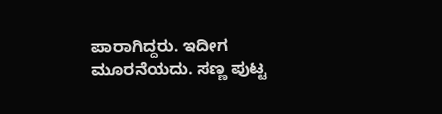ಪಾರಾಗಿದ್ದರು. ಇದೀಗ ಮೂರನೆಯದು. ಸಣ್ಣ ಪುಟ್ಟ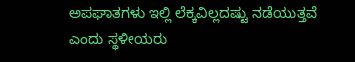ಅಪಘಾತಗಳು ಇಲ್ಲಿ ಲೆಕ್ಕವಿಲ್ಲದಷ್ಟು ನಡೆಯುತ್ತವೆ ಎಂದು ಸ್ಥಳೀಯರು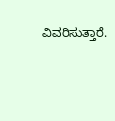ವಿವರಿಸುತ್ತಾರೆ.